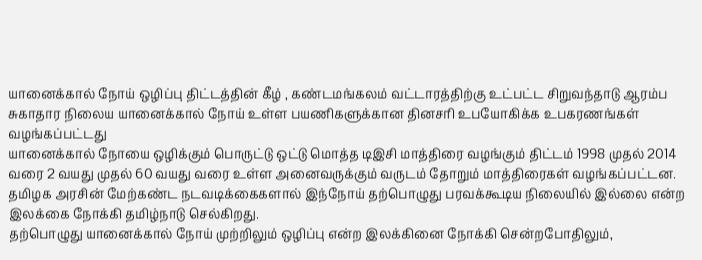யானைக்கால் நோய் ஒழிப்பு திட்டத்தின் கீழ் , கண்டமங்கலம் வட்டாரத்திற்கு உட்பட்ட சிறுவந்தாடு ஆரம்ப சுகாதார நிலைய யானைக்கால் நோய் உள்ள பயணிகளுக்கான தினசரி உபயோகிக்க உபகரணங்கள் வழங்கப்பட்டது
யானைக்கால் நோயை ஒழிக்கும் பொருட்டு ஒட்டு மொத்த டிஇசி மாத்திரை வழங்கும் திட்டம் 1998 முதல் 2014 வரை 2 வயது முதல் 60 வயது வரை உள்ள அனைவருக்கும் வருடம் தோறும் மாத்திரைகள் வழங்கப்பட்டன. தமிழக அரசின் மேற்கண்ட நடவடிக்கைகளால் இந்நோய் தற்பொழுது பரவக்கூடிய நிலையில் இல்லை என்ற இலக்கை நோக்கி தமிழ்நாடு செல்கிறது.
தற்பொழுது யானைக்கால் நோய் முற்றிலும் ஒழிப்பு என்ற இலக்கினை நோக்கி சென்றபோதிலும்,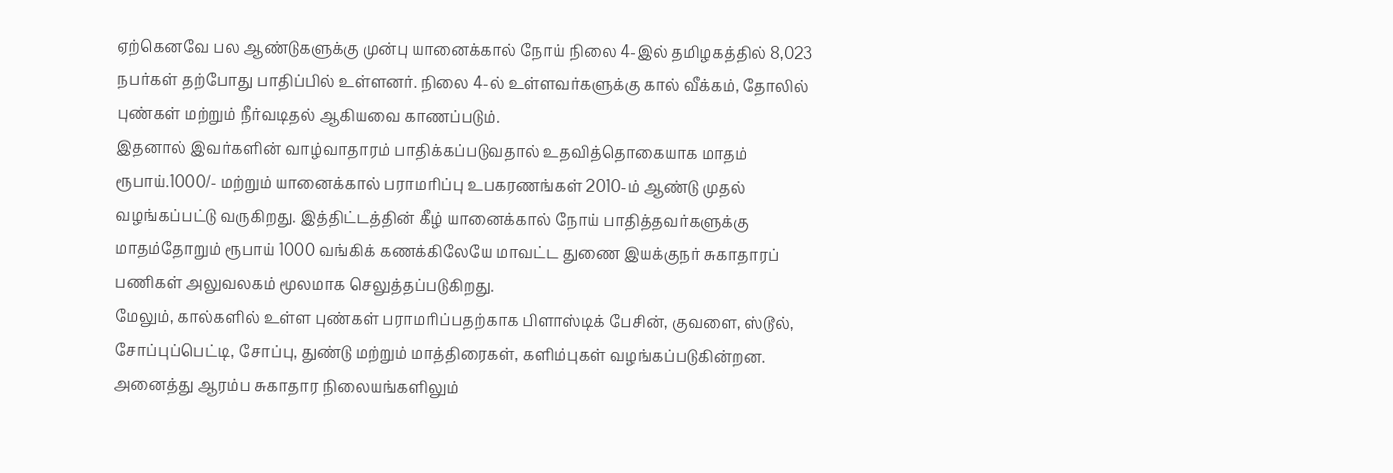ஏற்கெனவே பல ஆண்டுகளுக்கு முன்பு யானைக்கால் நோய் நிலை 4-இல் தமிழகத்தில் 8,023 நபர்கள் தற்போது பாதிப்பில் உள்ளனர். நிலை 4-ல் உள்ளவர்களுக்கு கால் வீக்கம், தோலில் புண்கள் மற்றும் நீர்வடிதல் ஆகியவை காணப்படும்.
இதனால் இவர்களின் வாழ்வாதாரம் பாதிக்கப்படுவதால் உதவித்தொகையாக மாதம் ரூபாய்.1000/- மற்றும் யானைக்கால் பராமரிப்பு உபகரணங்கள் 2010-ம் ஆண்டு முதல் வழங்கப்பட்டு வருகிறது. இத்திட்டத்தின் கீழ் யானைக்கால் நோய் பாதித்தவர்களுக்கு மாதம்தோறும் ரூபாய் 1000 வங்கிக் கணக்கிலேயே மாவட்ட துணை இயக்குநர் சுகாதாரப் பணிகள் அலுவலகம் மூலமாக செலுத்தப்படுகிறது.
மேலும், கால்களில் உள்ள புண்கள் பராமரிப்பதற்காக பிளாஸ்டிக் பேசின், குவளை, ஸ்டூல், சோப்புப்பெட்டி, சோப்பு, துண்டு மற்றும் மாத்திரைகள், களிம்புகள் வழங்கப்படுகின்றன. அனைத்து ஆரம்ப சுகாதார நிலையங்களிலும்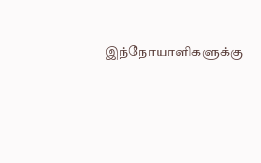இந்நோயாளிகளுக்கு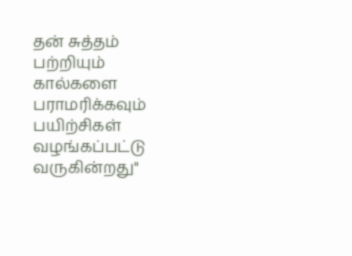தன் சுத்தம் பற்றியும் கால்களை பராமரிக்கவும் பயிற்சிகள் வழங்கப்பட்டு வருகின்றது"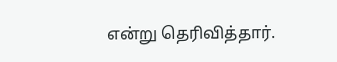என்று தெரிவித்தார்.